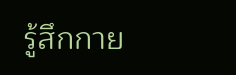รู้สึกกาย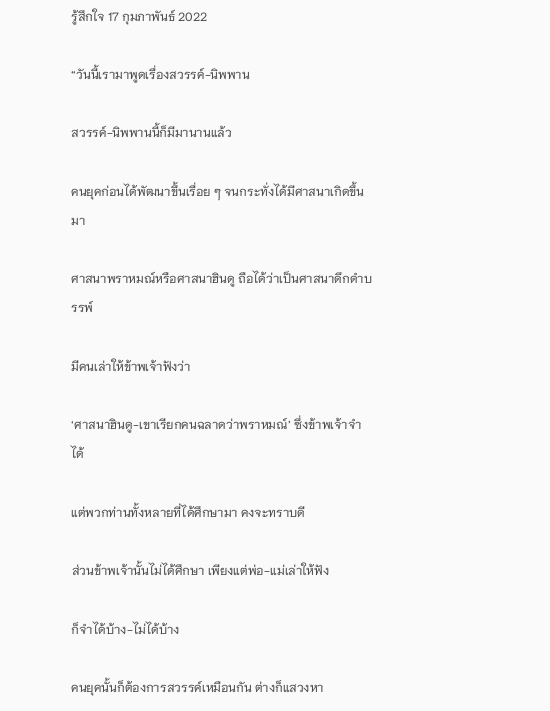รู้สึกใจ 17 กุมภาพันธ์ 2022

“วันนี้เรามาพูดเรื่องสวรรค์-นิพพาน

สวรรค์-นิพพานนี้ก็มีมานานแล้ว

คนยุคก่อนได้พัฒนาขึ้นเรื่อย ๆ จนกระทั่งได้มีศาสนาเกิดขึ้นมา

ศาสนาพราหมณ์หรือศาสนาฮินดู ถือได้ว่าเป็นศาสนาดึกดำบรรพ์

มีคนเล่าให้ข้าพเจ้าฟังว่า

‘ศาสนาฮินดู-เขาเรียกคนฉลาดว่าพราหมณ์’ ซึ่งข้าพเจ้าจำได้

แต่พวกท่านทั้งหลายที่ได้ศึกษามา คงจะทราบดี

ส่วนข้าพเจ้านั้นไม่ได้ศึกษา เพียงแต่พ่อ-แม่เล่าให้ฟัง

ก็จำได้บ้าง-ไม่ได้บ้าง

คนยุคนั้นก็ต้องการสวรรค์เหมือนกัน ต่างก็แสวงหา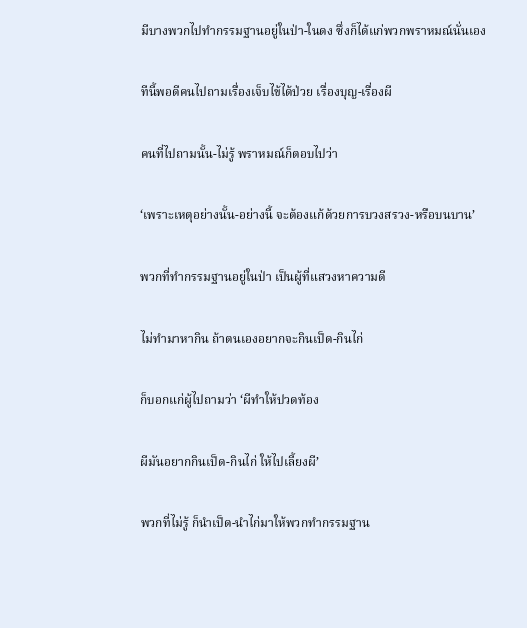มีบางพวกไปทำกรรมฐานอยู่ในป่า-ในดง ซึ่งก็ได้แก่พวกพราหมณ์นั่นเอง

ทีนี้พอดีคนไปถามเรื่องเจ็บไข้ได้ป่วย เรื่องบุญ-เรื่องผี

คนที่ไปถามนั้น-ไม่รู้ พราหมณ์ก็ตอบไปว่า

‘เพราะเหตุอย่างนั้น-อย่างนี้ จะต้องแก้ด้วยการบวงสรวง-หรือบนบาน’

พวกที่ทำกรรมฐานอยู่ในป่า เป็นผู้ที่แสวงหาความดี

ไม่ทำมาหากิน ถ้าตนเองอยากจะกินเป็ด-กินไก่

ก็บอกแก่ผู้ไปถามว่า ‘ผีทำให้ปวดท้อง

ผีมันอยากกินเป็ด-กินไก่ ให้ไปเลี้ยงผี’

พวกที่ไม่รู้ ก็นำเป็ด-นำไก่มาให้พวกทำกรรมฐาน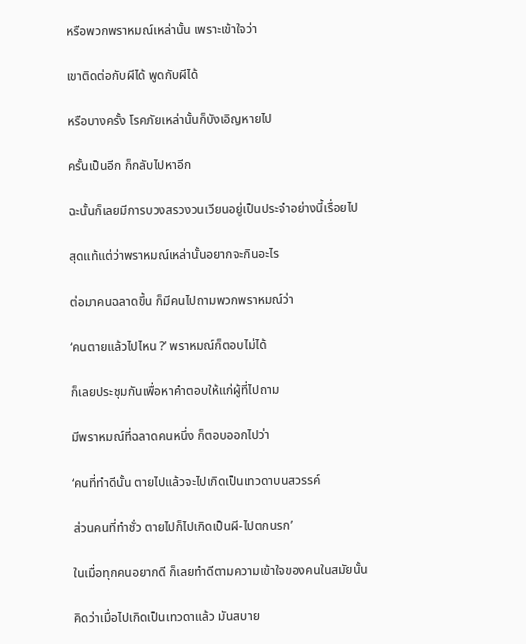หรือพวกพราหมณ์เหล่านั้น เพราะเข้าใจว่า

เขาติดต่อกับผีได้ พูดกับผีได้

หรือบางครั้ง โรคภัยเหล่านั้นก็บังเอิญหายไป

ครั้นเป็นอีก ก็กลับไปหาอีก

ฉะนั้นก็เลยมีการบวงสรวงวนเวียนอยู่เป็นประจำอย่างนี้เรื่อยไป

สุดแท้แต่ว่าพราหมณ์เหล่านั้นอยากจะกินอะไร

ต่อมาคนฉลาดขึ้น ก็มีคนไปถามพวกพราหมณ์ว่า

‘คนตายแล้วไปไหน ?’ พราหมณ์ก็ตอบไม่ได้

ก็เลยประชุมกันเพื่อหาคำตอบให้แก่ผู้ที่ไปถาม

มีพราหมณ์ที่ฉลาดคนหนึ่ง ก็ตอบออกไปว่า

‘คนที่ทำดีนั้น ตายไปแล้วจะไปเกิดเป็นเทวดาบนสวรรค์

ส่วนคนที่ทำชั่ว ตายไปก็ไปเกิดเป็นผี-ไปตกนรก’

ในเมื่อทุกคนอยากดี ก็เลยทำดีตามความเข้าใจของคนในสมัยนั้น

คิดว่าเมื่อไปเกิดเป็นเทวดาแล้ว มันสบาย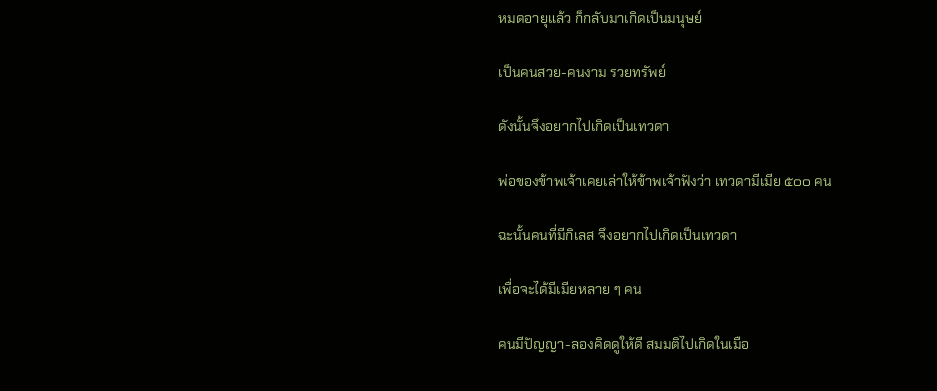หมดอายุแล้ว ก็กลับมาเกิดเป็นมนุษย์

เป็นคนสวย-คนงาม รวยทรัพย์

ดังนั้นจึงอยากไปเกิดเป็นเทวดา

พ่อของข้าพเจ้าเคยเล่าให้ข้าพเจ้าฟังว่า เทวดามีเมีย ๕๐๐ คน

ฉะนั้นคนที่มีกิเลส จึงอยากไปเกิดเป็นเทวดา

เพื่อจะได้มีเมียหลาย ๆ คน

คนมีปัญญา-ลองคิดดูให้ดี สมมติไปเกิดในเมือ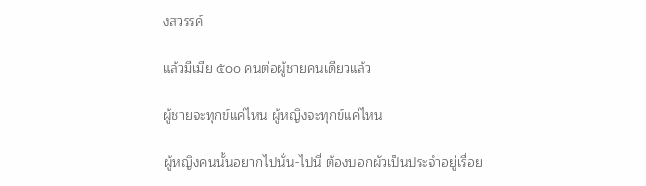งสวรรค์

แล้วมีเมีย ๕๐๐ คนต่อผู้ชายคนเดียวแล้ว

ผู้ชายจะทุกข์แค่ไหน ผู้หญิงจะทุกข์แค่ไหน

ผู้หญิงคนนั้นอยากไปนั่น-ไปนี่ ต้องบอกผัวเป็นประจำอยู่เรื่อย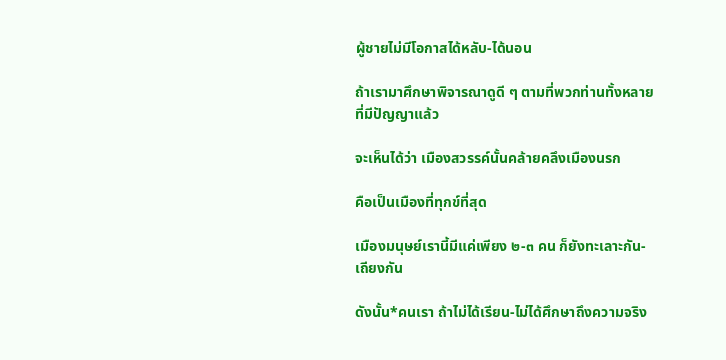ผู้ชายไม่มีโอกาสได้หลับ-ได้นอน

ถ้าเรามาศึกษาพิจารณาดูดี ๆ ตามที่พวกท่านทั้งหลายที่มีปัญญาแล้ว

จะเห็นได้ว่า เมืองสวรรค์นั้นคล้ายคลึงเมืองนรก

คือเป็นเมืองที่ทุกข์ที่สุด

เมืองมนุษย์เรานี้มีแค่เพียง ๒-๓ คน ก็ยังทะเลาะกัน-เถียงกัน

ดังนั้น*คนเรา ถ้าไม่ได้เรียน-ไม่ได้ศึกษาถึงความจริง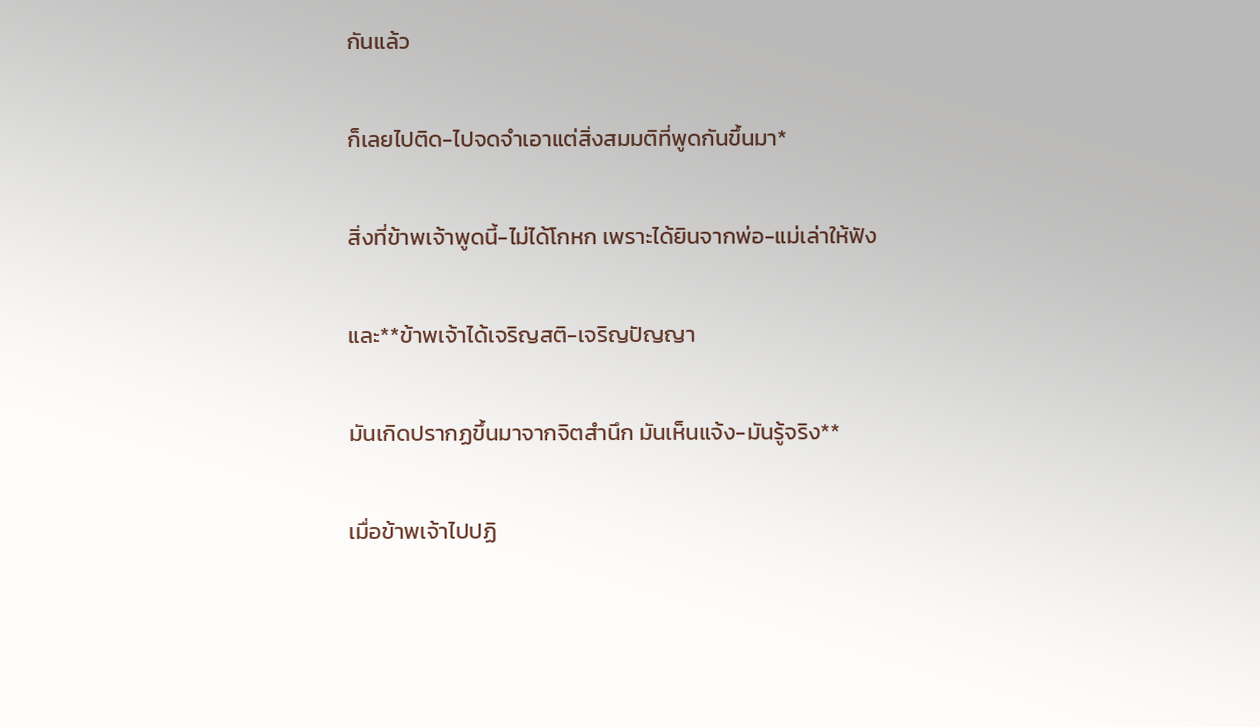กันแล้ว

ก็เลยไปติด-ไปจดจำเอาแต่สิ่งสมมติที่พูดกันขึ้นมา*

สิ่งที่ข้าพเจ้าพูดนี้-ไม่ได้โกหก เพราะได้ยินจากพ่อ-แม่เล่าให้ฟัง

และ**ข้าพเจ้าได้เจริญสติ-เจริญปัญญา

มันเกิดปรากฏขึ้นมาจากจิตสำนึก มันเห็นแจ้ง-มันรู้จริง**

เมื่อข้าพเจ้าไปปฏิ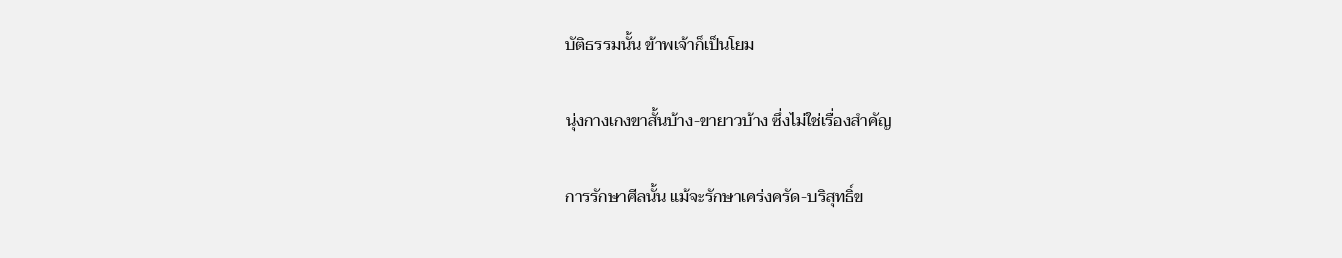บัติธรรมนั้น ข้าพเจ้าก็เป็นโยม

นุ่งกางเกงขาสั้นบ้าง-ขายาวบ้าง ซึ่งไม่ใช่เรื่องสำคัญ

การรักษาศีลนั้น แม้จะรักษาเคร่งครัด-บริสุทธิ์ข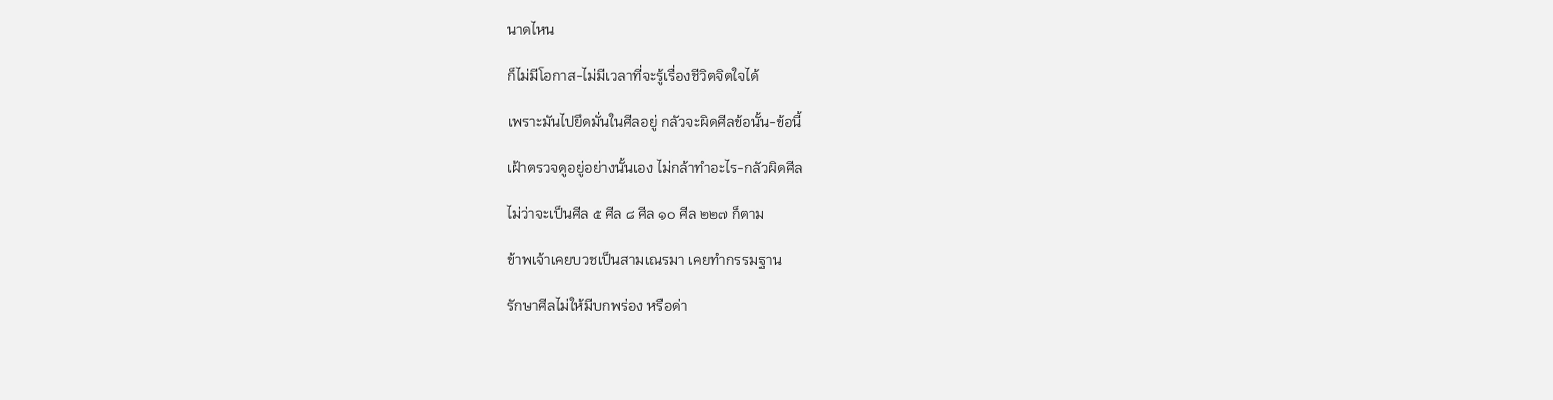นาดไหน

ก็ไม่มีโอกาส-ไม่มีเวลาที่จะรู้เรื่องชีวิตจิตใจได้

เพราะมันไปยึดมั่นในศีลอยู่ กลัวจะผิดศีลข้อนั้น-ข้อนี้

เฝ้าตรวจดูอยู่อย่างนั้นเอง ไม่กล้าทำอะไร-กลัวผิดศีล

ไม่ว่าจะเป็นศีล ๕ ศีล ๘ ศีล ๑๐ ศีล ๒๒๗ ก็ตาม

ข้าพเจ้าเคยบวชเป็นสามเณรมา เคยทำกรรมฐาน

รักษาศีลไม่ให้มีบกพร่อง หรือด่า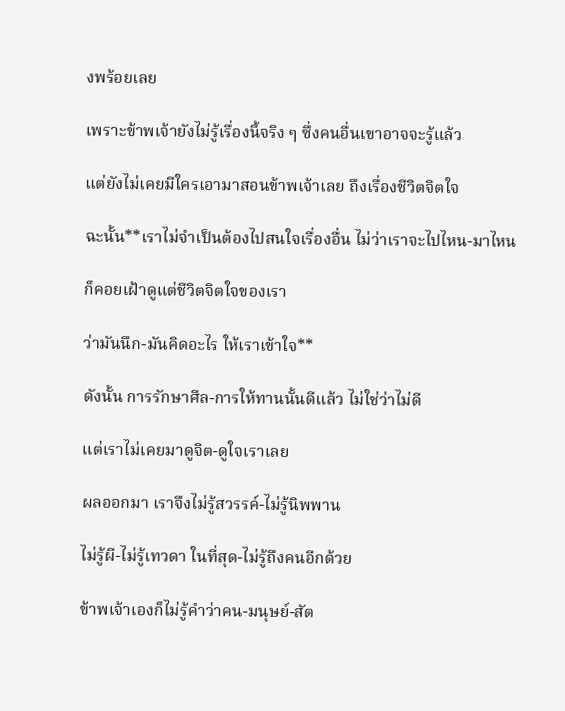งพร้อยเลย

เพราะข้าพเจ้ายังไม่รู้เรื่องนี้จริง ๆ ซึ่งคนอื่นเขาอาจจะรู้แล้ว

แต่ยังไม่เคยมีใครเอามาสอนข้าพเจ้าเลย ถึงเรื่องชีวิตจิตใจ

ฉะนั้น**เราไม่จำเป็นต้องไปสนใจเรื่องอื่น ไม่ว่าเราจะไปไหน-มาไหน

ก็คอยเฝ้าดูแต่ชีวิตจิตใจของเรา

ว่ามันนึก-มันคิดอะไร ให้เราเข้าใจ**

ดังนั้น การรักษาศีล-การให้ทานนั้นดีแล้ว ไม่ใช่ว่าไม่ดี

แต่เราไม่เคยมาดูจิต-ดูใจเราเลย

ผลออกมา เราจึงไม่รู้สวรรค์-ไม่รู้นิพพาน

ไม่รู้ผี-ไม่รู้เทวดา ในที่สุด-ไม่รู้ถึงคนอีกด้วย

ข้าพเจ้าเองก็ไม่รู้คำว่าคน-มนุษย์-สัต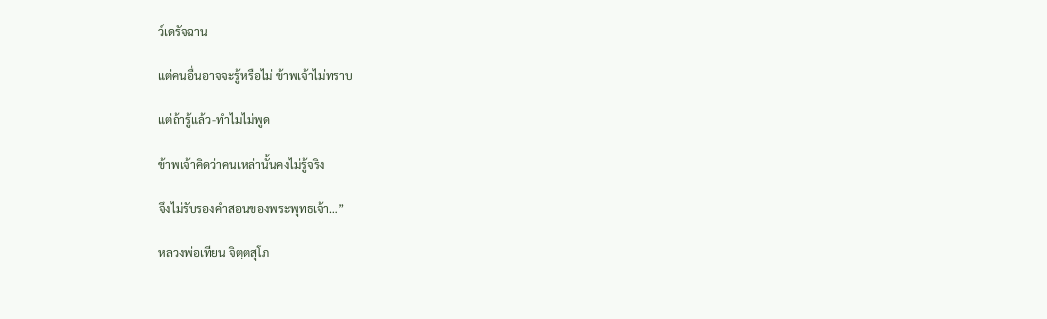ว์เดรัจฉาน

แต่คนอื่นอาจจะรู้หรือไม่ ข้าพเจ้าไม่ทราบ

แต่ถ้ารู้แล้ว-ทำไมไม่พูด

ข้าพเจ้าคิดว่าคนเหล่านั้นคงไม่รู้จริง

จึงไม่รับรองคำสอนของพระพุทธเจ้า…”

หลวงพ่อเทียน จิตฺตสุโภ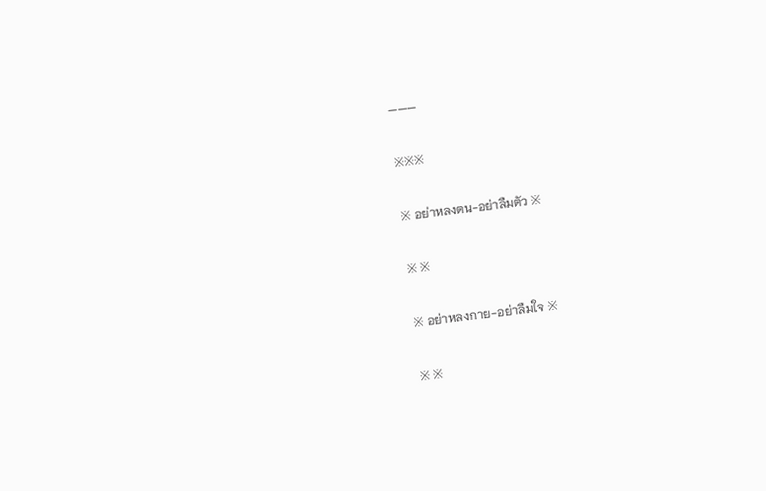———

※※※

※ อย่าหลงตน-อย่าลืมตัว ※

※ ※

※ อย่าหลงกาย-อย่าลืมใจ ※

※ ※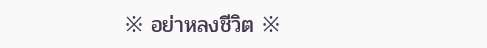※ อย่าหลงชีวิต ※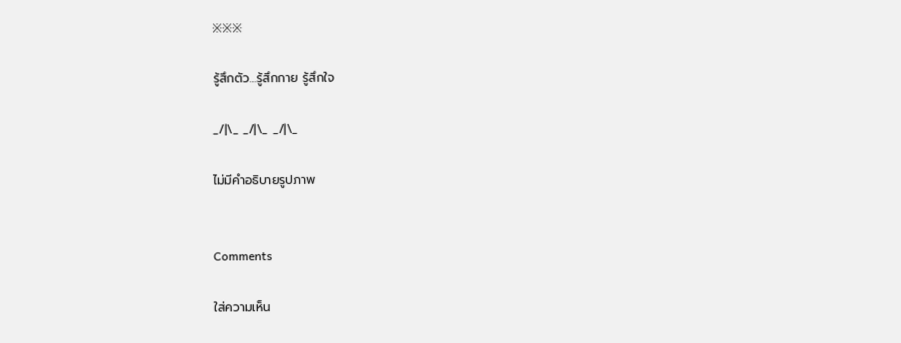※※※

รู้สึกตัว…รู้สึกกาย รู้สึกใจ

_/|\_ _/|\_ _/|\_

ไม่มีคำอธิบายรูปภาพ


Comments

ใส่ความเห็น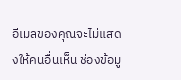อีเมลของคุณจะไม่แสดงให้คนอื่นเห็น ช่องข้อมู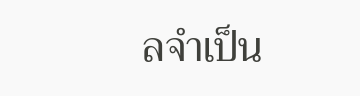ลจำเป็น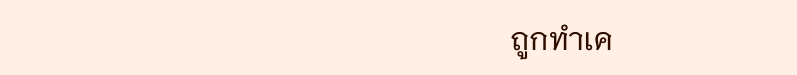ถูกทำเค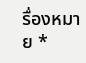รื่องหมาย *